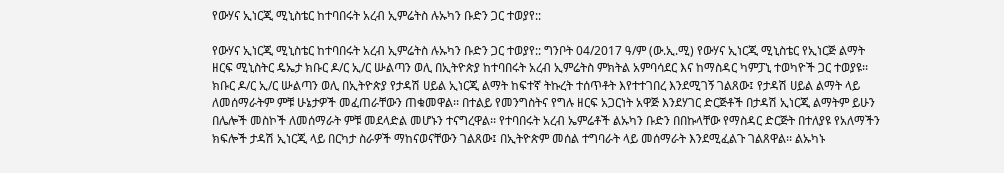የውሃና ኢነርጂ ሚኒስቴር ከተባበሩት አረብ ኢምሬትስ ሉኡካን ቡድን ጋር ተወያየ::

የውሃና ኢነርጂ ሚኒስቴር ከተባበሩት አረብ ኢምሬትስ ሉኡካን ቡድን ጋር ተወያየ:: ግንቦት 04/2017 ዓ/ም (ው.ኢ.ሚ) የውሃና ኢነርጂ ሚኒስቴር የኢነርጅ ልማት ዘርፍ ሚኒስትር ዴኤታ ክቡር ዶ/ር ኢ/ር ሡልጣን ወሊ በኢትዮጵያ ከተባበሩት አረብ ኢምሬትስ ምክትል አምባሳደር እና ከማስዳር ካምፓኒ ተወካዮች ጋር ተወያዩ፡፡ ክቡር ዶ/ር ኢ/ር ሡልጣን ወሊ በኢትዮጵያ የታዳሽ ሀይል ኢነርጂ ልማት ከፍተኛ ትኩረት ተሰጥቶት እየተተገበረ እንደሚገኝ ገልጸው፤ የታዳሽ ሀይል ልማት ላይ ለመሰማራትም ምቹ ሁኔታዎች መፈጠራቸውን ጠቁመዋል፡፡ በተልይ የመንግስትና የግሉ ዘርፍ አጋርነት አዋጅ እንደሃገር ድርጅቶች በታዳሽ ኢነርጂ ልማትም ይሁን በሌሎች መስኮች ለመሰማራት ምቹ መደላድል መሆኑን ተናግረዋል፡፡ የተባበሩት አረብ ኤምሬቶች ልኡካን ቡድን በበኩላቸው የማስዳር ድርጅት በተለያዩ የአለማችን ክፍሎች ታዳሽ ኢነርጂ ላይ በርካታ ስራዎች ማከናወናቸውን ገልጸው፤ በኢትዮጵም መሰል ተግባራት ላይ መሰማራት እንደሚፈልጉ ገልጸዋል፡፡ ልኡካኑ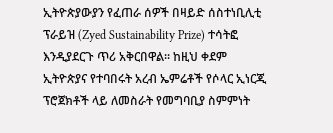ኢትዮጵያውያን የፈጠራ ሰዎች በዛይድ ሰስተነቢሊቲ ፕራይዝ (Zyed Sustainability Prize) ተሳትፎ እንዲያደርጉ ጥሪ አቅርበዋል፡፡ ከዚህ ቀደም ኢትዮጵያና የተባበሩት አረብ ኤምሬቶች የሶላር ኢነርጂ ፕሮጀክቶች ላይ ለመስራት የመግባቢያ ስምምነት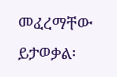መፈረማቸው ይታወቃል፡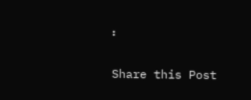፡

Share this Post